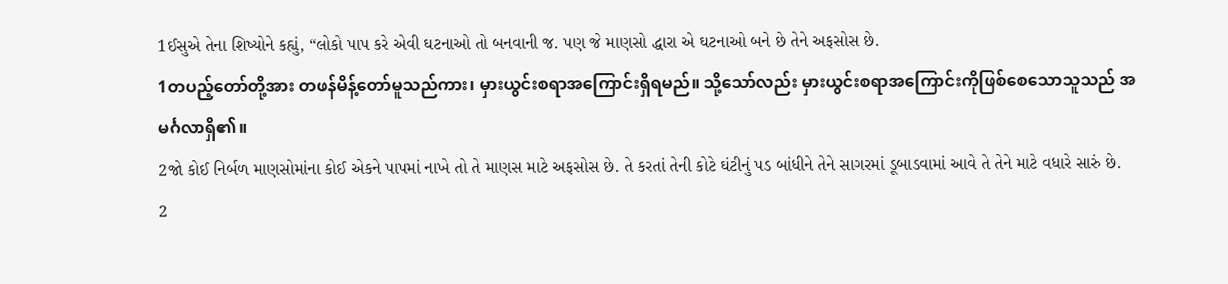1ઈસુએ તેના શિષ્યોને કહ્યું, “લોકો પાપ કરે એવી ઘટનાઓ તો બનવાની જ. પણ જે માણસો દ્ધારા એ ઘટનાઓ બને છે તેને અફસોસ છે.
1တပည့်တော်တို့အား တဖန်မိန့်တော်မူသည်ကား၊ မှားယွင်းစရာအကြောင်းရှိရမည်။ သို့သော်လည်း မှားယွင်းစရာအကြောင်းကိုဖြစ်စေသောသူသည် အမင်္ဂလာရှိ၏။
2જો કોઈ નિર્બળ માણસોમાંના કોઈ એકને પાપમાં નાખે તો તે માણસ માટે અફસોસ છે. તે કરતાં તેની કોટે ઘંટીનું પડ બાંધીને તેને સાગરમાં ડૂબાડવામાં આવે તે તેને માટે વધારે સારું છે.
2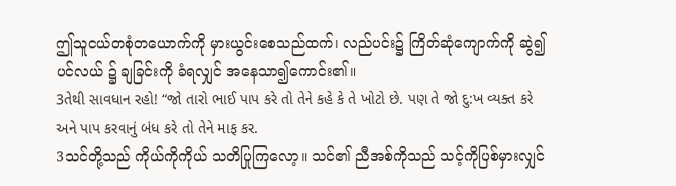ဤသူငယ်တစုံတယောက်ကို မှားယွင်းစေသည်ထက်၊ လည်ပင်း၌ ကြိတ်ဆုံကျောက်ကို ဆွဲ၍ ပင်လယ် ၌ ချခြင်းကို ခံရလျှင် အနေသာ၍ကောင်း၏။
3તેથી સાવધાન રહો! “જો તારો ભાઈ પાપ કરે તો તેને કહે કે તે ખોટો છે. પણ તે જો દુ:ખ વ્યક્ત કરે અને પાપ કરવાનું બંધ કરે તો તેને માફ કર.
3သင်တို့သည် ကိုယ်ကိုကိုယ် သတိပြုကြလော့။ သင်၏ ညီအစ်ကိုသည် သင့်ကိုပြစ်မှားလျှင်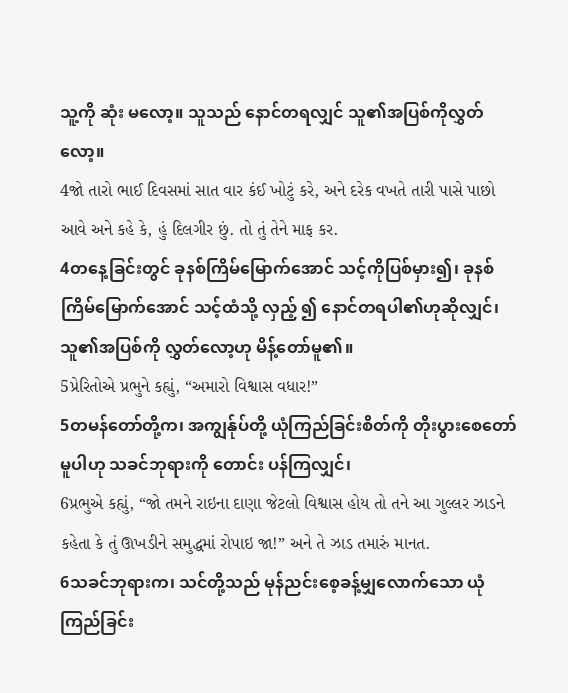သူ့ကို ဆုံး မလော့။ သူသည် နောင်တရလျှင် သူ၏အပြစ်ကိုလွှတ်လော့။
4જો તારો ભાઈ દિવસમાં સાત વાર કંઈ ખોટું કરે, અને દરેક વખતે તારી પાસે પાછો આવે અને કહે કે, હું દિલગીર છું. તો તું તેને માફ કર.
4တနေ့ခြင်းတွင် ခုနစ်ကြိမ်မြောက်အောင် သင့်ကိုပြစ်မှား၍၊ ခုနစ်ကြိမ်မြောက်အောင် သင့်ထံသို့ လှည့် ၍ နောင်တရပါ၏ဟုဆိုလျှင်၊ သူ၏အပြစ်ကို လွှတ်လော့ဟု မိန့်တော်မူ၏။
5પ્રેરિતોએ પ્રભુને કહ્યું, “અમારો વિશ્વાસ વધાર!”
5တမန်တော်တို့က၊ အကျွန်ုပ်တို့ ယုံကြည်ခြင်းစိတ်ကို တိုးပွားစေတော်မူပါဟု သခင်ဘုရားကို တောင်း ပန်ကြလျှင်၊
6પ્રભુએ કહ્યું, “જો તમને રાઇના દાણા જેટલો વિશ્વાસ હોય તો તને આ ગુલ્લર ઝાડને કહેતા કે તું ઊખડીને સમુદ્ધમાં રોપાઇ જા!” અને તે ઝાડ તમારું માનત.
6သခင်ဘုရားက၊ သင်တို့သည် မုန်ညင်းစေ့ခန့်မျှလောက်သော ယုံကြည်ခြင်း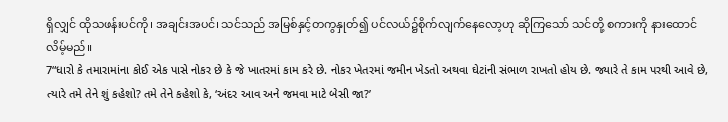ရှိလျှင် ထိုသဖန်းပင်ကို၊ အချင်းအပင်၊ သင်သည် အမြစ်နှင့်တကွနှုတ်၍ ပင်လယ်၌စိုက်လျက်နေလော့ဟု ဆိုကြသော် သင်တို့ စကားကို နားထောင်လိမ့်မည်။
7“ધારો કે તમારામાંના કોઈ એક પાસે નોકર છે કે જે ખાતરમાં કામ કરે છે. નોકર ખેતરમાં જમીન ખેડતો અથવા ઘેટાંની સંભાળ રાખતો હોય છે. જ્યારે તે કામ પરથી આવે છે, ત્યારે તમે તેને શું કહેશો? તમે તેને કહેશો કે, ‘અંદર આવ અને જમવા માટે બેસી જા?’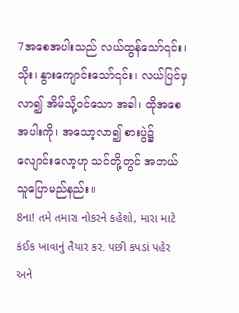7အစေအပါးသည် လယ်ထွန်သော်၎င်း၊ သိုး၊ နွားကျောင်းသော်၎င်း၊ လယ်ပြင်မှလာ၍ အိမ်သို့ဝင်သော အခါ၊ ထိုအစေအပါးကို၊ အသော့လာ၍ စားပွဲ၌ လျောင်းလော့ဟု သင်တို့တွင် အဘယ်သူပြောမည်နည်း။
8ના! તમે તમારા નોકરને કહેશો, મારા માટે કંઈક ખાવાનું તૈયાર કર. પછી કપડાં પહેર અને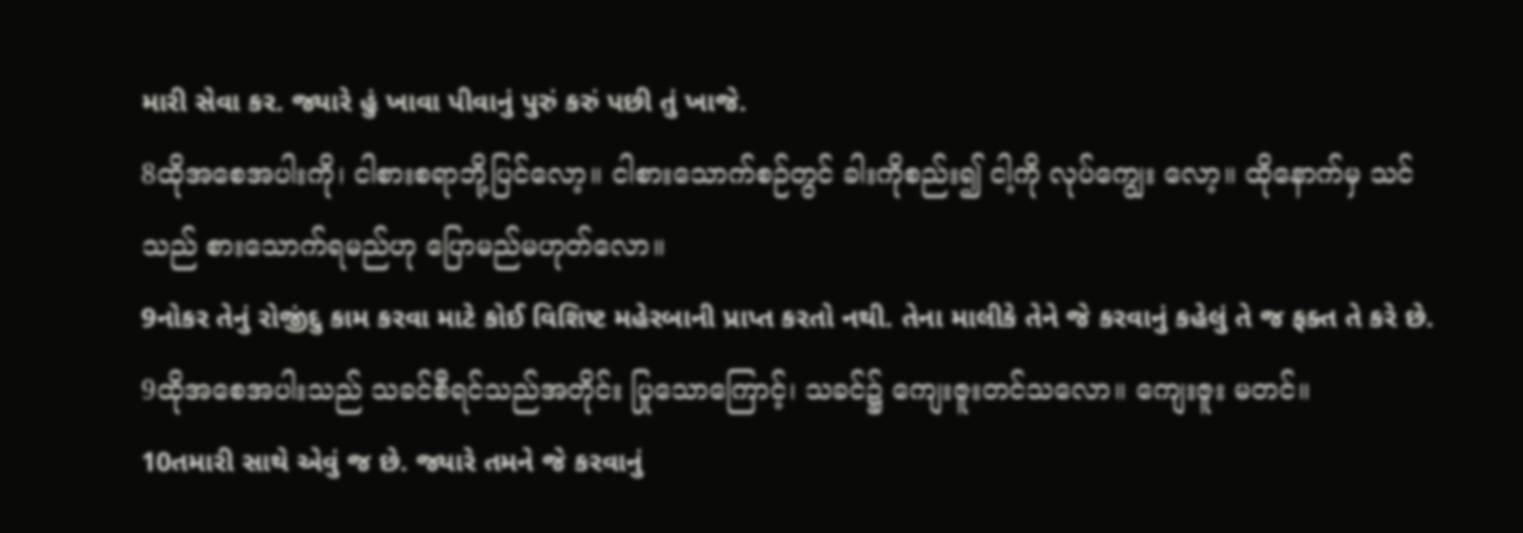મારી સેવા કર. જ્યારે હું ખાવા પીવાનું પુરું કરું પછી તું ખાજે.
8ထိုအစေအပါးကို၊ ငါစားစရာဘို့ပြင်လော့။ ငါစားသောက်စဉ်တွင် ခါးကိုစည်း၍ ငါ့ကို လုပ်ကျွေး လော့။ ထိုနောက်မှ သင်သည် စားသောက်ရမည်ဟု ပြောမည်မဟုတ်လော။
9નોકર તેનું રોજીંદુ કામ કરવા માટે કોઈ વિશિષ્ટ મહેરબાની પ્રાપ્ત કરતો નથી. તેના માલીકે તેને જે કરવાનું કહેલું તે જ ફક્ત તે કરે છે.
9ထိုအစေအပါးသည် သခင်စီရင်သည်အတိုင်း ပြုသောကြောင့်၊ သခင်၌ ကျေးဇူးတင်သလော။ ကျေးဇူး မတင်။
10તમારી સાથે એવું જ છે. જ્યારે તમને જે કરવાનું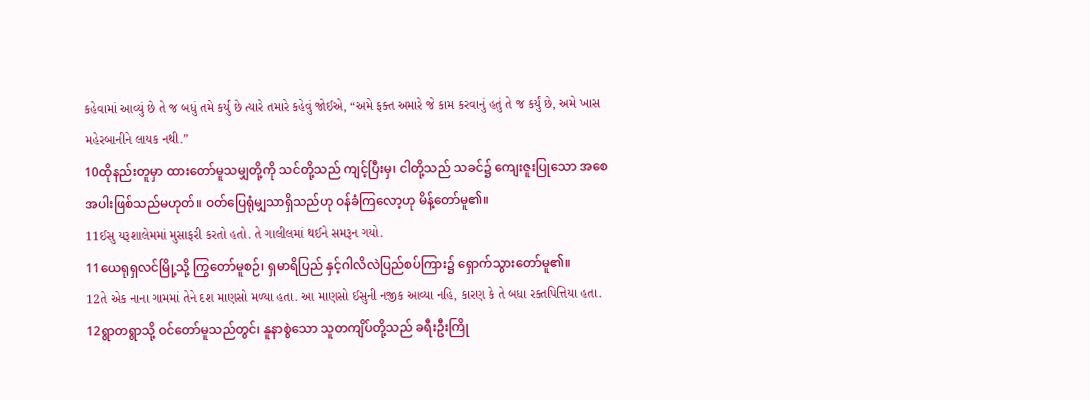કહેવામાં આવ્યું છે તે જ બધું તમે કર્યુ છે ત્યારે તમારે કહેવું જોઈએ, “અમે ફક્ત અમારે જે કામ કરવાનું હતું તે જ કર્યું છે, અમે ખાસ મહેરબાનીને લાયક નથી.”
10ထိုနည်းတူမှာ ထားတော်မူသမျှတို့ကို သင်တို့သည် ကျင့်ပြီးမှ၊ ငါတို့သည် သခင်၌ ကျေးဇူးပြုသော အစေအပါးဖြစ်သည်မဟုတ်။ ဝတ်ပြေရုံမျှသာရှိသည်ဟု ဝန်ခံကြလော့ဟု မိန့်တော်မူ၏။
11ઈસુ યરૂશાલેમમાં મુસાફરી કરતો હતો. તે ગાલીલમાં થઈને સમરૂન ગયો.
11ယေရုရှလင်မြို့သို့ ကြွတော်မူစဉ်၊ ရှမာရိပြည် နှင့်ဂါလိလဲပြည်စပ်ကြား၌ ရှောက်သွားတော်မူ၏။
12તે એક નાના ગામમાં તેને દશ માણસો મળ્યા હતા. આ માણસો ઈસુની નજીક આવ્યા નહિ, કારણ કે તે બધા રક્તપિત્તિયા હતા.
12ရွာတရွာသို့ ဝင်တော်မူသည်တွင်၊ နူနာစွဲသော သူတကျိပ်တို့သည် ခရီးဦးကြို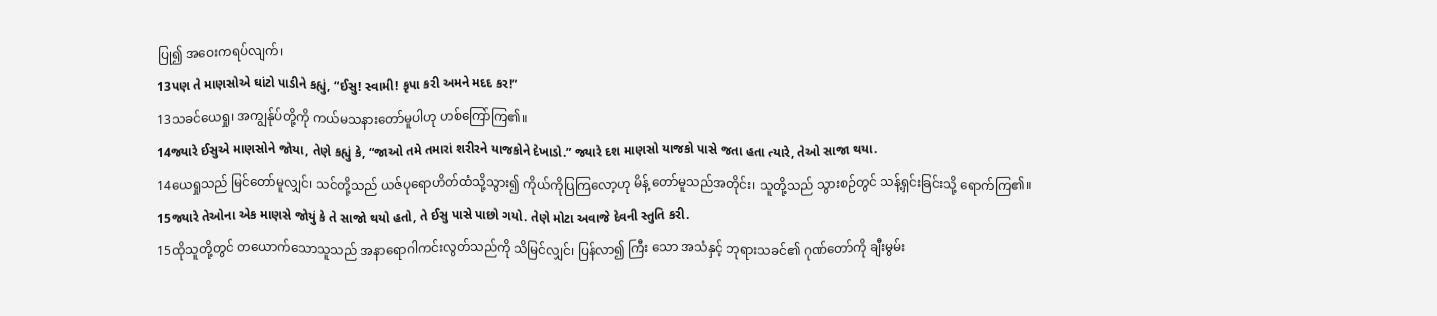ပြု၍ အဝေးကရပ်လျက်၊
13પણ તે માણસોએ ઘાંટો પાડીને કહ્યું, “ઈસુ! સ્વામી! કૃપા કરી અમને મદદ કર!”
13သခင်ယေရှု၊ အကျွန်ုပ်တို့ကို ကယ်မသနားတော်မူပါဟု ဟစ်ကြော်ကြ၏။
14જ્યારે ઈસુએ માણસોને જોયા, તેણે કહ્યું કે, “જાઓ તમે તમારાં શરીરને યાજકોને દેખાડો.” જ્યારે દશ માણસો યાજકો પાસે જતા હતા ત્યારે, તેઓ સાજા થયા.
14ယေရှုသည် မြင်တော်မူလျှင်၊ သင်တို့သည် ယဇ်ပုရောဟိတ်ထံသို့သွား၍ ကိုယ်ကိုပြကြလော့ဟု မိန့် တော်မူသည်အတိုင်း၊ သူတို့သည် သွားစဉ်တွင် သန့်ရှင်းခြင်းသို့ ရောက်ကြ၏။
15જ્યારે તેઓના એક માણસે જોયું કે તે સાજો થયો હતો, તે ઈસુ પાસે પાછો ગયો. તેણે મોટા અવાજે દેવની સ્તુતિ કરી.
15ထိုသူတို့တွင် တယောက်သောသူသည် အနာရောဂါကင်းလွတ်သည်ကို သိမြင်လျှင်၊ ပြန်လာ၍ ကြီး သော အသံနှင့် ဘုရားသခင်၏ ဂုဏ်တော်ကို ချီးမွမ်း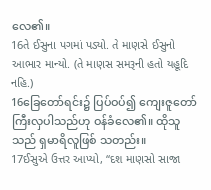လေ၏။
16તે ઈસુના પગમાં પડ્યો. તે માણસે ઈસુનો આભાર માન્યો. (તે માણસ સમરૂની હતો યહૂદિ નહિ.)
16ခြေတော်ရင်း၌ ပြပ်ဝပ်၍ ကျေးဇူတော်ကြီးလှပါသည်ဟု ဝန်ခံလေ၏။ ထိုသူသည် ရှမာရိလူဖြစ် သတည်း။
17ઈસુએ ઉત્તર આપ્યો, “દશ માણસો સાજા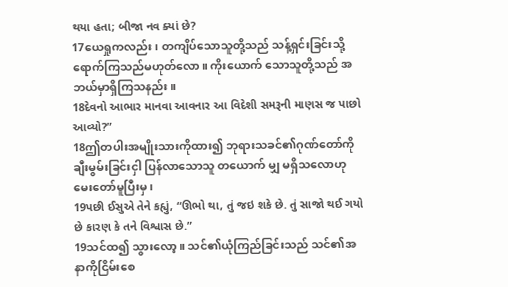થયા હતા; બીજા નવ ક્યાં છે?
17ယေရှုကလည်း၊ တကျိပ်သောသူတို့သည် သန့်ရှင်းခြင်းသို့ ရောက်ကြသည်မဟုတ်လော။ ကိုးယောက် သောသူတို့သည် အဘယ်မှာရှိကြသနည်း။
18દેવનો આભાર માનવા આવનાર આ વિદેશી સમરૂની માણસ જ પાછો આવ્યો?”
18ဤတပါးအမျိုးသားကိုထား၍ ဘုရားသခင်၏ဂုဏ်တော်ကို ချီးမွမ်းခြင်းငှါ ပြန်လာသောသူ တယောက် မျှ မရှိသလောဟု မေးတော်မူပြီးမှ၊
19પછી ઈસુએ તેને કહ્યું, “ઊભો થા, તું જઇ શકે છે. તું સાજો થઈ ગયો છે કારણ કે તને વિશ્વાસ છે.”
19သင်ထ၍ သွားလော့။ သင်၏ယုံကြည်ခြင်းသည် သင်၏အနာကိုငြိမ်းစေ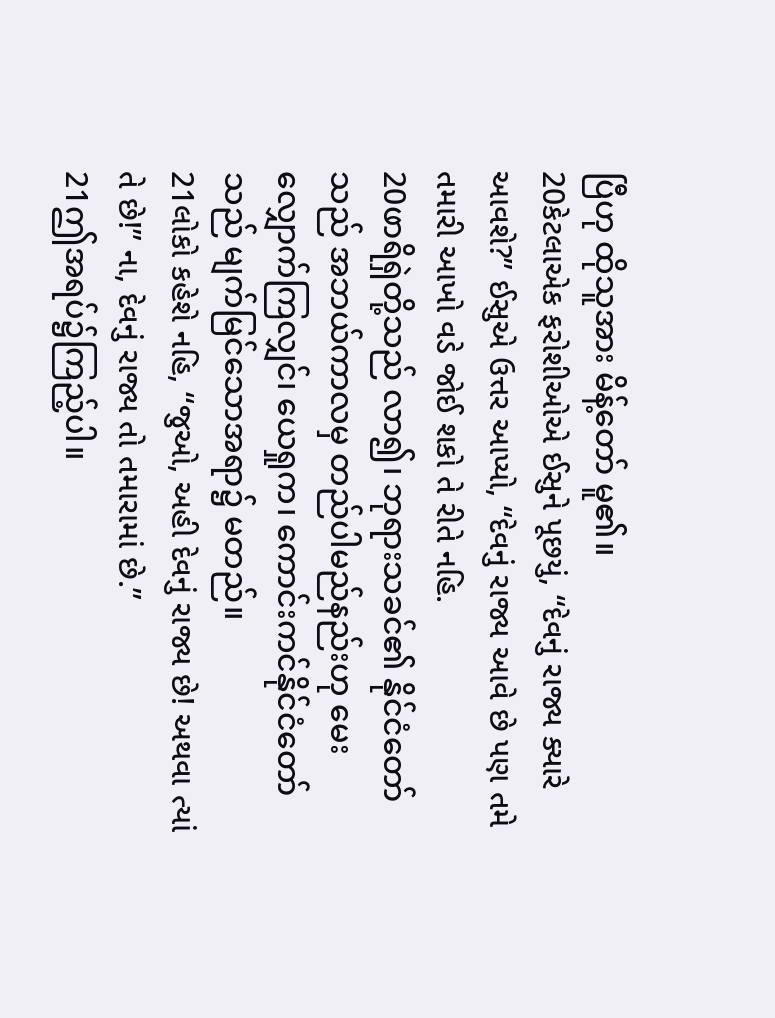ပြီဟု ထိုသူအား မိန့်တော် မူ၏။
20કેટલાએક ફરોશીઓએ ઈસુને પૂછયું, “દેવનું રાજ્ય ક્યારે આવશે?” ઈસુએ ઉત્તર આપ્યો, “દેવનું રાજ્ય આવે છે પણ તમે તમારી આખો વડે જોઈ શકો તે રીતે નહિ.
20ဖာရိရှဲတို့သည် လာ၍၊ ဘုရားသခင်၏ နိုင်ငံတော်သည် အဘယ်ကာလမှ တည်ပါမည်နည်းဟု မေး လျှောက်ကြလျှင်၊ ယေရှုက၊ ကောင်းကင်နိုင်ငံတော်သည် မျက်မြင်သောအရာ၌ မတည်။
21લોકો કહેશે નહિ, “જુઓ, અહી દેવનું રાજ્ય છે! અથવા ત્યાં તે છે!” ના, દેવનું રાજ્ય તો તમારામાં છે.”
21ဤအရပ်၌ကြည့်ပါ။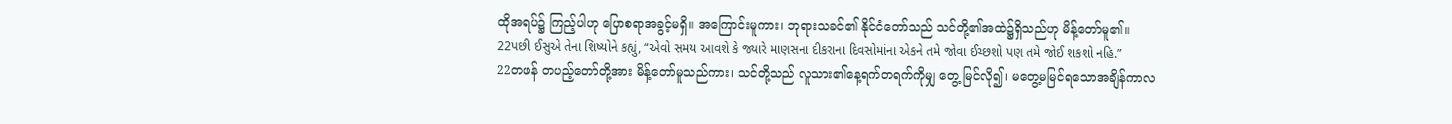ထိုအရပ်၌ ကြည့်ပါဟု ပြောစရာအခွင့်မရှိ။ အကြောင်းမူကား၊ ဘုရားသခင်၏ နိုင်ငံတော်သည် သင်တို့၏အထဲ၌ရှိသည်ဟု မိန့်တော်မူ၏။
22પછી ઈસુએ તેના શિષ્યોને કહ્યું, “એવો સમય આવશે કે જ્યારે માણસના દીકરાના દિવસોમાંના એકને તમે જોવા ઈચ્છશો પણ તમે જોઈ શકશો નહિ.”
22တဖန် တပည့်တော်တို့အား မိန့်တော်မူသည်ကား၊ သင်တို့သည် လူသား၏နေ့ရက်တရက်ကိုမျှ တွေ့ မြင်လို၍၊ မတွေ့မမြင်ရသောအချိန်ကာလ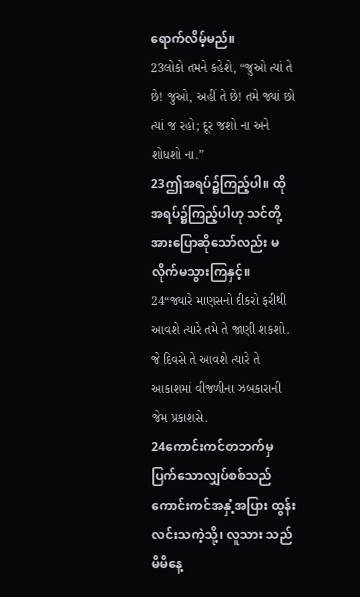ရောက်လိမ့်မည်။
23લોકો તમને કહેશે, “જુઓ ત્યાં તે છે! જુઓ, અહીં તે છે! તમે જ્યાં છો ત્યાં જ રહો; દૂર જશો ના અને શોધશો ના.”
23ဤအရပ်၌ကြည့်ပါ။ ထိုအရပ်၌ကြည့်ပါဟု သင်တို့အားပြောဆိုသော်လည်း မလိုက်မသွားကြနှင့်။
24“જ્યારે માણસનો દીકરો ફરીથી આવશે ત્યારે તમે તે જાણી શકશો. જે દિવસે તે આવશે ત્યારે તે આકાશમાં વીજળીના ઝબકારાની જેમ પ્રકાશસે.
24ကောင်းကင်တဘက်မှ ပြက်သောလျှပ်စစ်သည် ကောင်းကင်အနှံ့အပြား ထွန်းလင်းသကဲ့သို့၊ လူသား သည် မိမိနေ့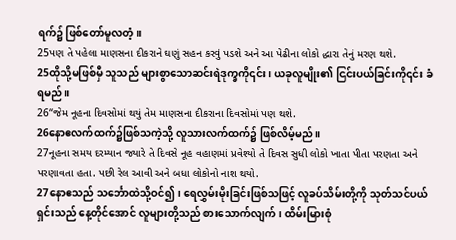ရက်၌ ဖြစ်တော်မူလတံ့။
25પણ તે પહેલા માણસના દીકરાને ઘણું સહન કરવું પડશે અને આ પેઢીના લોકો દ્ધારા તેનું મરણ થશે.
25ထိုသို့မဖြစ်မှီ သူသည် များစွာသောဆင်းရဲဒုက္ခကို၎င်း၊ ယခုလူမျိုး၏ ငြင်းပယ်ခြင်းကို၎င်း ခံရမည်။
26“જેમ નૂહના દિવસોમાં થયું તેમ માણસના દીકરાના દિવસોમાં પણ થશે.
26နောဧလက်ထက်၌ဖြစ်သကဲ့သို့ လူသားလက်ထက်၌ ဖြစ်လိမ့်မည်။
27નૂહના સમય દરમ્યાન જ્યારે તે દિવસે નૂહ વહાણમાં પ્રવેશ્યો તે દિવસ સુધી લોકો ખાતા પીતા પરણતા અને પરણાવતા હતા. પછી રેલ આવી અને બધા લોકોનો નાશ થયો.
27နောဧသည် သင်္ဘောထဲသို့ဝင်၍၊ ရေလွှမ်းမိုးခြင်းဖြစ်သဖြင့် လူခပ်သိမ်းတို့ကို သုတ်သင်ပယ်ရှင်းသည် နေ့တိုင်အောင် လူများတို့သည် စားသောက်လျက်၊ ထိမ်းမြားစုံ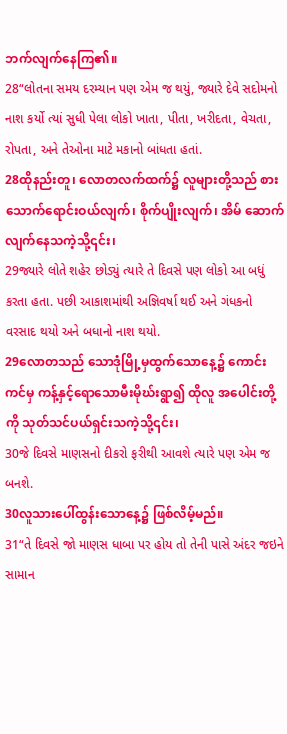ဘက်လျက်နေကြ၏။
28“લોતના સમય દરમ્યાન પણ એમ જ થયું, જ્યારે દેવે સદોમનો નાશ કર્યો ત્યાં સુધી પેલા લોકો ખાતા, પીતા, ખરીદતા, વેચતા, રોપતા, અને તેઓના માટે મકાનો બાંધતા હતાં.
28ထိုနည်းတူ၊ လောတလက်ထက်၌ လူများတို့သည် စားသောက်ရောင်းဝယ်လျက်၊ စိုက်ပျိုးလျက်၊ အိမ် ဆောက်လျက်နေသကဲ့သို့၎င်း၊
29જ્યારે લોતે શહેર છોડ્યું ત્યારે તે દિવસે પણ લોકો આ બધું કરતા હતા. પછી આકાશમાંથી અજ્ઞિવર્ષા થઈ અને ગંધકનો વરસાદ થયો અને બધાનો નાશ થયો.
29လောတသည် သောဒုံမြို့မှထွက်သောနေ့၌ ကောင်းကင်မှ ကန့်နှင့်ရောသောမီးမိုဃ်းရွာ၍ ထိုလူ အပေါင်းတို့ကို သုတ်သင်ပယ်ရှင်းသကဲ့သို့၎င်း၊
30જે દિવસે માણસનો દીકરો ફરીથી આવશે ત્યારે પણ એમ જ બનશે.
30လူသားပေါ်ထွန်းသောနေ့၌ ဖြစ်လိမ့်မည်။
31“તે દિવસે જો માણસ ધાબા પર હોય તો તેની પાસે અંદર જઇને સામાન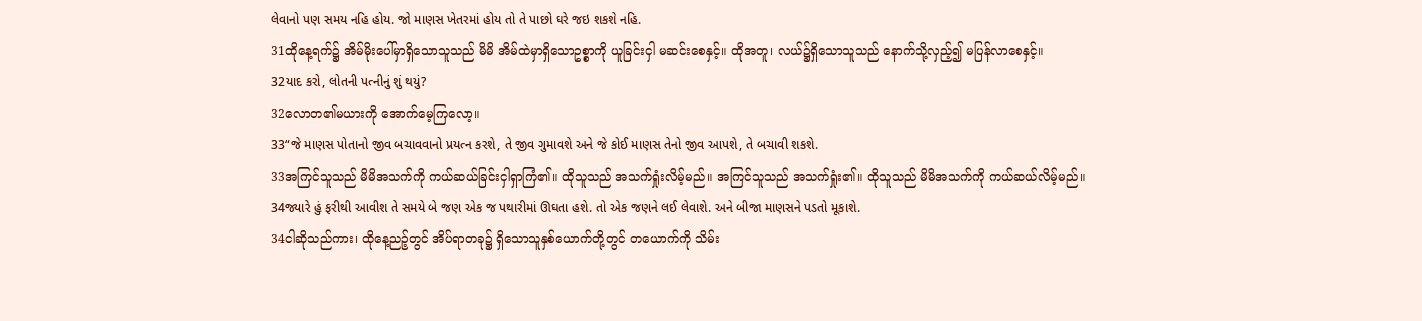લેવાનો પણ સમય નહિ હોય. જો માણસ ખેતરમાં હોય તો તે પાછો ઘરે જઇ શકશે નહિ.
31ထိုနေ့ရက်၌ အိမ်မိုးပေါ်မှာရှိသောသူသည် မိမိ အိမ်ထဲမှာရှိသောဥစ္စာကို ယူခြင်းငှါ မဆင်းစေနှင့်။ ထိုအတူ၊ လယ်၌ရှိသောသူသည် နောက်သို့လှည့်၍ မပြန်လာစေနှင့်။
32યાદ કરો, લોતની પત્નીનું શું થયું?
32လောတ၏မယားကို အောက်မေ့ကြလော့။
33“જે માણસ પોતાનો જીવ બચાવવાનો પ્રયત્ન કરશે, તે જીવ ગુમાવશે અને જે કોઈ માણસ તેનો જીવ આપશે, તે બચાવી શકશે.
33အကြင်သူသည် မိမိအသက်ကို ကယ်ဆယ်ခြင်းငှါရှာကြံ၏။ ထိုသူသည် အသက်ရှုံးလိမ့်မည်။ အကြင်သူသည် အသက်ရှုံး၏။ ထိုသူသည် မိမိအသက်ကို ကယ်ဆယ်လိမ့်မည်။
34જ્યારે હું ફરીથી આવીશ તે સમયે બે જણ એક જ પથારીમાં ઊઘતા હશે. તો એક જણને લઈ લેવાશે. અને બીજા માણસને પડતો મૂકાશે.
34ငါဆိုသည်ကား၊ ထိုနေ့ညဉ့်တွင် အိပ်ရာတခု၌ ရှိသောသူနှစ်ယောက်တို့တွင် တယောက်ကို သိမ်း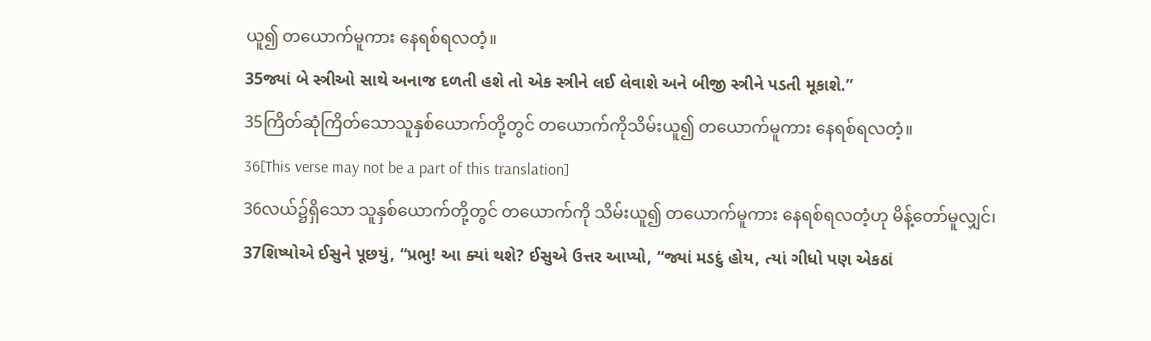ယူ၍ တယောက်မူကား နေရစ်ရလတံ့။
35જ્યાં બે સ્ત્રીઓ સાથે અનાજ દળતી હશે તો એક સ્ત્રીને લઈ લેવાશે અને બીજી સ્ત્રીને પડતી મૂકાશે.”
35ကြိတ်ဆုံကြိတ်သောသူနှစ်ယောက်တို့တွင် တယောက်ကိုသိမ်းယူ၍ တယောက်မူကား နေရစ်ရလတံ့။
36[This verse may not be a part of this translation]
36လယ်၌ရှိသော သူနှစ်ယောက်တို့တွင် တယောက်ကို သိမ်းယူ၍ တယောက်မူကား နေရစ်ရလတံ့ဟု မိန့်တော်မူလျှင်၊
37શિષ્યોએ ઈસુને પૂછયું, “પ્રભુ! આ ક્યાં થશે? ઈસુએ ઉત્તર આપ્યો, “જ્યાં મડદું હોય, ત્યાં ગીધો પણ એકઠાં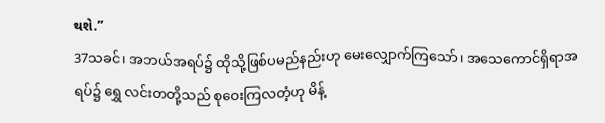થશે.”
37သခင်၊ အဘယ်အရပ်၌ ထိုသို့ဖြစ်ပမည်နည်းဟု မေးလျှောက်ကြသော်၊ အသေကောင်ရှိရာအရပ်၌ ရွှေ လင်းတတို့သည် စုဝေးကြလတံ့ဟု မိန့်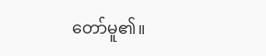တော်မူ၏။